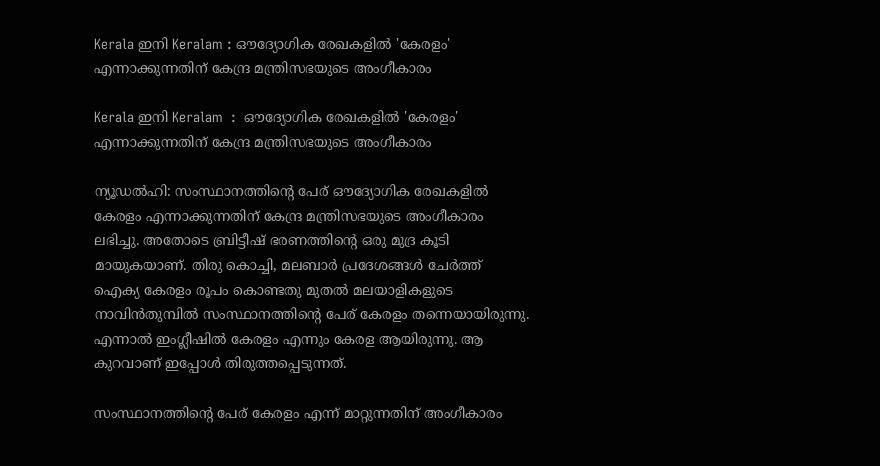Kerala ഇനി Keralam : ഔദ്യോഗിക രേഖകളില്‍ 'കേരളം' എന്നാക്കുന്നതിന് കേന്ദ്ര മന്ത്രിസഭയുടെ അംഗീകാരം

Kerala ഇനി Keralam  :  ഔദ്യോഗിക രേഖകളില്‍ 'കേരളം' എന്നാക്കുന്നതിന് കേന്ദ്ര മന്ത്രിസഭയുടെ അംഗീകാരം

ന്യൂഡല്‍ഹി: സംസ്ഥാനത്തിന്‍റെ പേര് ഔദ്യോഗിക രേഖകളില്‍ കേരളം എന്നാക്കുന്നതിന് കേന്ദ്ര മന്ത്രിസഭയുടെ അംഗീകാരം ലഭിച്ചു. അതോടെ ബ്രിട്ടീഷ് ഭരണത്തിന്‍റെ ഒരു മുദ്ര കൂടി മായുകയാണ്. തിരു കൊച്ചി, മലബാര്‍ പ്രദേശങ്ങള്‍ ചേര്‍ത്ത് ഐക്യ കേരളം രൂപം കൊണ്ടതു മുതല്‍ മലയാളികളുടെ നാവിന്‍തുമ്പില്‍ സംസ്ഥാനത്തിന്‍റെ പേര് കേരളം തന്നെയായിരുന്നു. എന്നാല്‍ ഇംഗ്ലീഷില്‍ കേരളം എന്നും കേരള ആയിരുന്നു. ആ കുറവാണ് ഇപ്പോള്‍ തിരുത്തപ്പെടുന്നത്.

സംസ്ഥാനത്തിന്‍റെ പേര് കേരളം എന്ന് മാറ്റുന്നതിന് അംഗീകാരം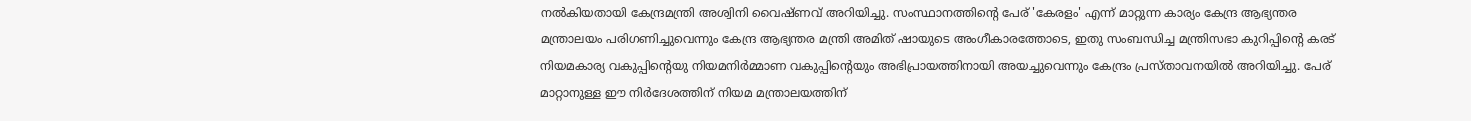നല്‍കിയതായി കേന്ദ്രമന്ത്രി അശ്വിനി വൈഷ്‌ണവ് അറിയിച്ചു. സംസ്ഥാനത്തിൻ്റെ പേര് 'കേരളം' എന്ന് മാറ്റുന്ന കാര്യം കേന്ദ്ര ആഭ്യന്തര മന്ത്രാലയം പരിഗണിച്ചുവെന്നും കേന്ദ്ര ആഭ്യന്തര മന്ത്രി അമിത് ഷായുടെ അംഗീകാരത്തോടെ, ഇതു സംബന്ധിച്ച മന്ത്രിസഭാ കുറിപ്പിൻ്റെ കരട് നിയമകാര്യ വകുപ്പിൻ്റെയു നിയമനിർമ്മാണ വകുപ്പിൻ്റെയും അഭിപ്രായത്തിനായി അയച്ചുവെന്നും കേന്ദ്രം പ്രസ്‌താവനയില്‍ അറിയിച്ചു. പേര് മാറ്റാനുള്ള ഈ നിർദേശത്തിന് നിയമ മന്ത്രാലയത്തിന്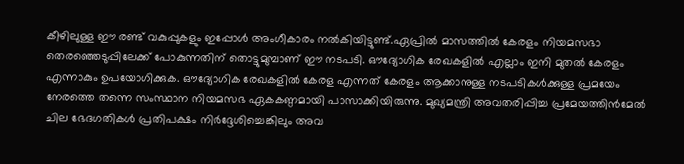കീഴിലുള്ള ഈ രണ്ട് വകുപ്പുകളും ഇപ്പോൾ അംഗീകാരം നൽകിയിട്ടുണ്ട്.ഏപ്രില്‍ മാസത്തില്‍ കേരളം നിയമസഭാ തെരഞ്ഞെടുപ്പിലേക്ക് പോകുന്നതിന് തൊട്ടുമുമ്പാണ് ഈ നടപടി. ഔദ്യോഗിക രേഖകളില്‍ എല്ലാം ഇനി മുതല്‍ കേരളം എന്നാകും ഉപയോഗിക്കുക. ഔദ്യോഗിക രേഖകളില്‍ കേരള എന്നത് കേരളം ആക്കാനുള്ള നടപടികള്‍ക്കുള്ള പ്രമയേം നേരത്തെ തന്നെ സംസ്ഥാന നിയമസഭ ഏകകണ്ഠമായി പാസാക്കിയിരുന്നു. മുഖ്യമന്ത്രി അവതരിപ്പിച്ച പ്രമേയത്തിന്‍മേല്‍ ചില ഭേദഗതികള്‍ പ്രതിപക്ഷം നിര്‍ദ്ദേശിച്ചെങ്കിലും അവ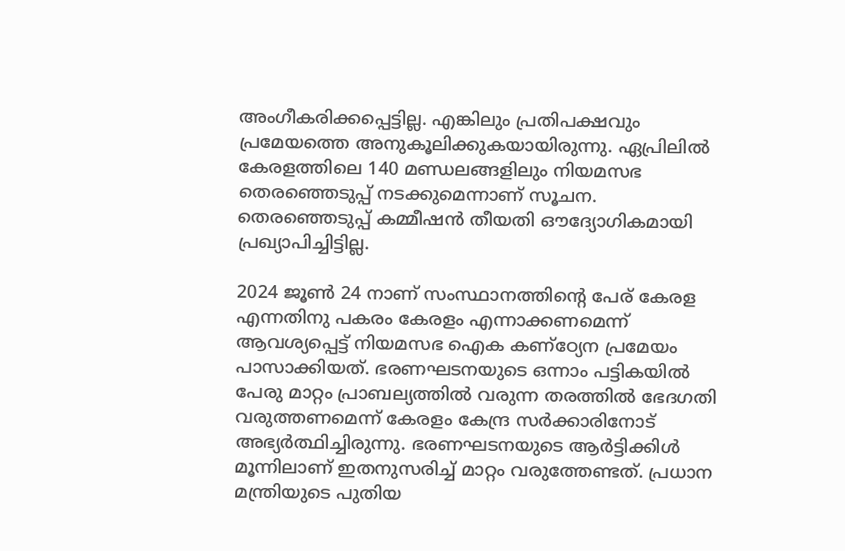അംഗീകരിക്കപ്പെട്ടില്ല. എങ്കിലും പ്രതിപക്ഷവും പ്രമേയത്തെ അനുകൂലിക്കുകയായിരുന്നു. ഏപ്രിലില്‍ കേരളത്തിലെ 140 മണ്ഡലങ്ങളിലും നിയമസഭ തെരഞ്ഞെടുപ്പ് നടക്കുമെന്നാണ് സൂചന. തെരഞ്ഞെടുപ്പ് കമ്മീഷന്‍ തീയതി ഔദ്യോഗികമായി പ്രഖ്യാപിച്ചിട്ടില്ല.

2024 ജൂണ്‍ 24 നാണ് സംസ്ഥാനത്തിന്‍റെ പേര് കേരള എന്നതിനു പകരം കേരളം എന്നാക്കണമെന്ന് ആവശ്യപ്പെട്ട് നിയമസഭ ഐക കണ്ഠ്യേന പ്രമേയം പാസാക്കിയത്. ഭരണഘടനയുടെ ഒന്നാം പട്ടികയില്‍ പേരു മാറ്റം പ്രാബല്യത്തില്‍ വരുന്ന തരത്തില്‍ ഭേദഗതി വരുത്തണമെന്ന് കേരളം കേന്ദ്ര സര്‍ക്കാരിനോട് അഭ്യര്‍ത്ഥിച്ചിരുന്നു. ഭരണഘടനയുടെ ആര്‍ട്ടിക്കിള്‍ മൂന്നിലാണ് ഇതനുസരിച്ച് മാറ്റം വരുത്തേണ്ടത്. പ്രധാന മന്ത്രിയുടെ പുതിയ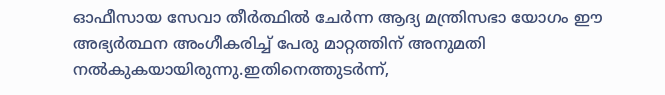ഓഫീസായ സേവാ തീര്‍ത്ഥില്‍ ചേര്‍ന്ന ആദ്യ മന്ത്രിസഭാ യോഗം ഈ അഭ്യര്‍ത്ഥന അംഗീകരിച്ച് പേരു മാറ്റത്തിന് അനുമതി നല്‍കുകയായിരുന്നു.ഇതിനെത്തുടർന്ന്,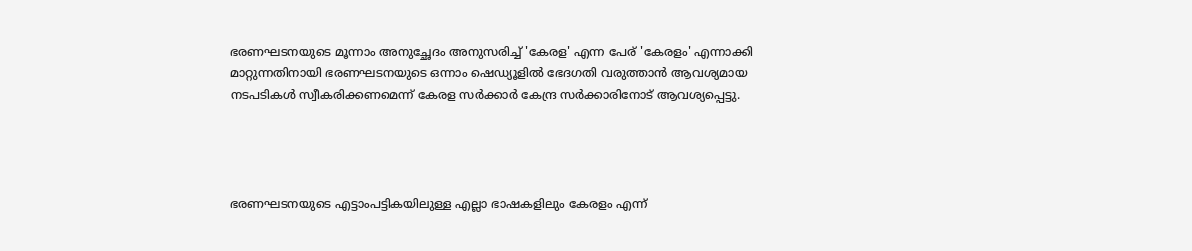ഭരണഘടനയുടെ മൂന്നാം അനുച്ഛേദം അനുസരിച്ച് 'കേരള' എന്ന പേര് 'കേരളം' എന്നാക്കി മാറ്റുന്നതിനായി ഭരണഘടനയുടെ ഒന്നാം ഷെഡ്യൂളിൽ ഭേദഗതി വരുത്താൻ ആവശ്യമായ നടപടികൾ സ്വീകരിക്കണമെന്ന് കേരള സർക്കാർ കേന്ദ്ര സർക്കാരിനോട് ആവശ്യപ്പെട്ടു.




ഭരണഘടനയുടെ എട്ടാംപട്ടികയിലുള്ള എല്ലാ ഭാഷകളിലും കേരളം എന്ന്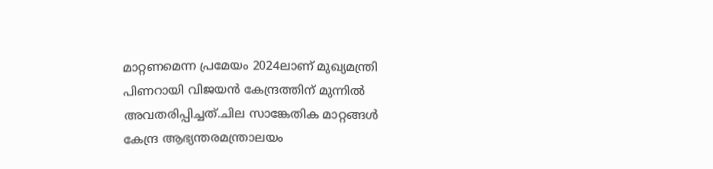മാറ്റണമെന്ന പ്രമേയം 2024ലാണ് മുഖ്യമന്ത്രി പിണറായി വിജയന്‍ കേന്ദ്രത്തിന് മുന്നില്‍ അവതരിപ്പിച്ചത്.ചില സാങ്കേതിക മാറ്റങ്ങള്‍ കേന്ദ്ര ആഭ്യന്തരമന്ത്രാലയം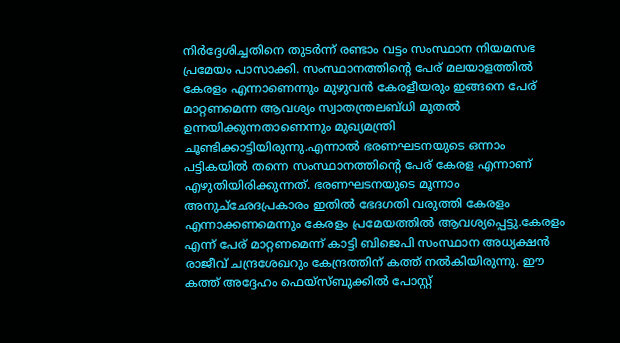നിര്‍ദ്ദേശിച്ചതിനെ തുടര്‍ന്ന് രണ്ടാം വട്ടം സംസ്ഥാന നിയമസഭ പ്രമേയം പാസാക്കി. സംസ്ഥാനത്തിന്‍റെ പേര് മലയാളത്തില്‍ കേരളം എന്നാണെന്നും മുഴുവന്‍ കേരളീയരും ഇങ്ങനെ പേര് മാറ്റണമെന്ന ആവശ്യം സ്വാതന്ത്രലബ്‌ധി മുതല്‍ ഉന്നയിക്കുന്നതാണെന്നും മുഖ്യമന്ത്രി ചൂണ്ടിക്കാട്ടിയിരുന്നു.എന്നാല്‍ ഭരണഘടനയുടെ ഒന്നാം പട്ടികയില്‍ തന്നെ സംസ്ഥാനത്തിന്‍റെ പേര് കേരള എന്നാണ് എഴുതിയിരിക്കുന്നത്. ഭരണഘടനയുടെ മൂന്നാം അനുച്‌ഛേദപ്രകാരം ഇതില്‍ ഭേദഗതി വരുത്തി കേരളം എന്നാക്കണമെന്നും കേരളം പ്രമേയത്തില്‍ ആവശ്യപ്പെട്ടു.കേരളം എന്ന് പേര് മാറ്റണമെന്ന് കാട്ടി ബിജെപി സംസ്ഥാന അധ്യക്ഷന്‍ രാജീവ് ചന്ദ്രശേഖറും കേന്ദ്രത്തിന് കത്ത് നല്‍കിയിരുന്നു. ഈ കത്ത് അദ്ദേഹം ഫെയ്‌സ്ബുക്കില്‍ പോസ്റ്റ്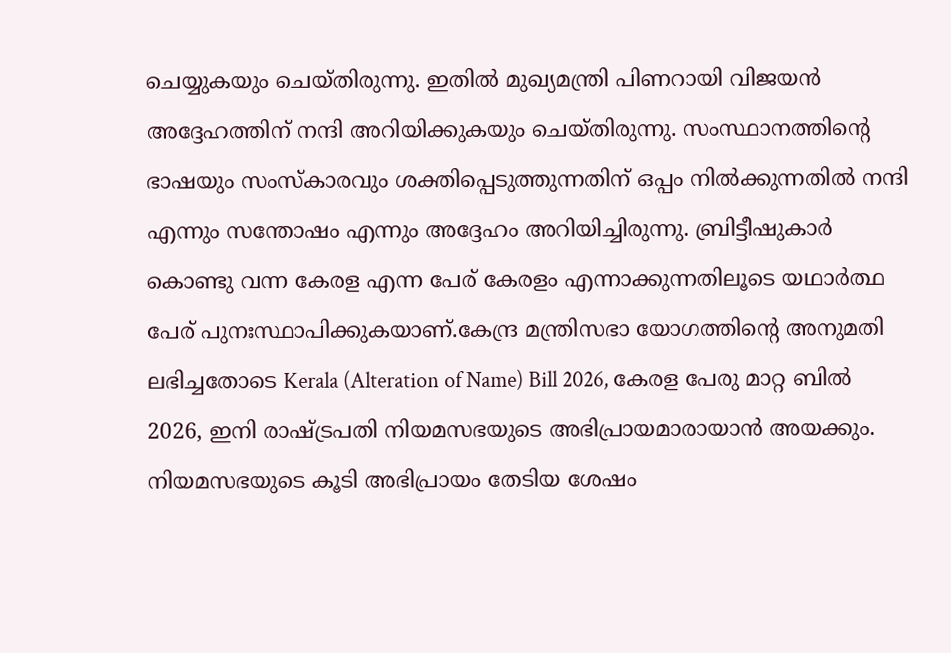ചെയ്യുകയും ചെയ്‌തിരുന്നു. ഇതില്‍ മുഖ്യമന്ത്രി പിണറായി വിജയന്‍ അദ്ദേഹത്തിന് നന്ദി അറിയിക്കുകയും ചെയ്‌തിരുന്നു. സംസ്ഥാനത്തിന്‍റെ ഭാഷയും സംസ്‌കാരവും ശക്തിപ്പെടുത്തുന്നതിന് ഒപ്പം നില്‍ക്കുന്നതില്‍ നന്ദി എന്നും സന്തോഷം എന്നും അദ്ദേഹം അറിയിച്ചിരുന്നു. ബ്രിട്ടീഷുകാര്‍ കൊണ്ടു വന്ന കേരള എന്ന പേര് കേരളം എന്നാക്കുന്നതിലൂടെ യഥാര്‍ത്ഥ പേര് പുനഃസ്ഥാപിക്കുകയാണ്.കേന്ദ്ര മന്ത്രിസഭാ യോഗത്തിന്‍റെ അനുമതി ലഭിച്ചതോടെ Kerala (Alteration of Name) Bill 2026, കേരള പേരു മാറ്റ ബില്‍ 2026, ഇനി രാഷ്ട്രപതി നിയമസഭയുടെ അഭിപ്രായമാരായാന്‍ അയക്കും. നിയമസഭയുടെ കൂടി അഭിപ്രായം തേടിയ ശേഷം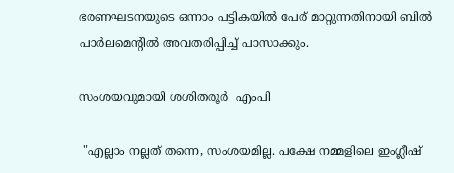ഭരണഘടനയുടെ ഒന്നാം പട്ടികയില്‍ പേര് മാറ്റുന്നതിനായി ബില്‍ പാര്‍ലമെന്‍റില്‍ അവതരിപ്പിച്ച് പാസാക്കും.

സംശയവുമായി ശശിതരൂർ  എംപി

 "എല്ലാം നല്ലത് തന്നെ, സംശയമില്ല. പക്ഷേ നമ്മളിലെ ഇംഗ്ലീഷ്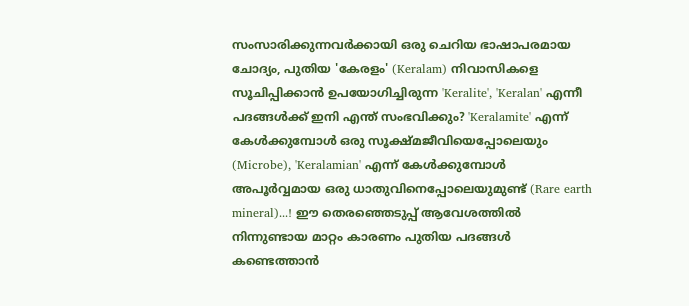സംസാരിക്കുന്നവർക്കായി ഒരു ചെറിയ ഭാഷാപരമായ ചോദ്യം, പുതിയ 'കേരളം' (Keralam) നിവാസികളെ സൂചിപ്പിക്കാൻ ഉപയോഗിച്ചിരുന്ന 'Keralite', 'Keralan' എന്നീ പദങ്ങൾക്ക് ഇനി എന്ത് സംഭവിക്കും? 'Keralamite' എന്ന് കേൾക്കുമ്പോൾ ഒരു സൂക്ഷ്മജീവിയെപ്പോലെയും (Microbe), 'Keralamian' എന്ന് കേൾക്കുമ്പോൾ അപൂർവ്വമായ ഒരു ധാതുവിനെപ്പോലെയുമുണ്ട് (Rare earth mineral)...! ഈ തെരഞ്ഞെടുപ്പ് ആവേശത്തിൽ നിന്നുണ്ടായ മാറ്റം കാരണം പുതിയ പദങ്ങൾ കണ്ടെത്താൻ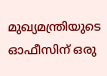മുഖ്യമന്ത്രിയുടെ ഓഫീസിന് ഒരു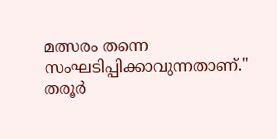മത്സരം തന്നെ സംഘടിപ്പിക്കാവുന്നതാണ്." തരൂര്‍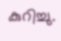കുറിച്ചു.